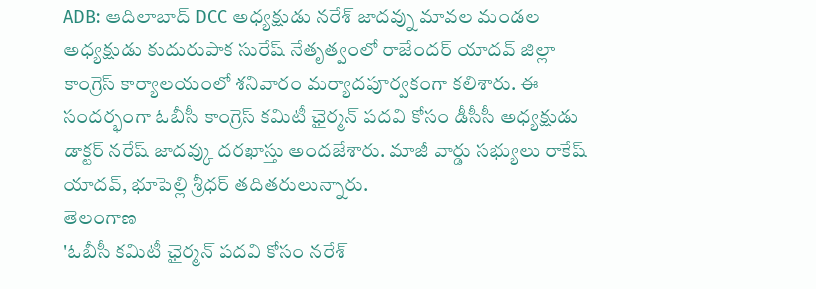ADB: ఆదిలాబాద్ DCC అధ్యక్షుడు నరేశ్ జాదవ్ను మావల మండల అధ్యక్షుడు కుదురుపాక సురేష్ నేతృత్వంలో రాజేందర్ యాదవ్ జిల్లా కాంగ్రెస్ కార్యాలయంలో శనివారం మర్యాదపూర్వకంగా కలిశారు. ఈ సందర్భంగా ఓబీసీ కాంగ్రెస్ కమిటీ ఛైర్మన్ పదవి కోసం డీసీసీ అధ్యక్షుడు డాక్టర్ నరేష్ జాదవ్కు దరఖాస్తు అందజేశారు. మాజీ వార్డు సభ్యులు రాకేష్ యాదవ్, భూపెల్లి శ్రీధర్ తదితరులున్నారు.
తెలంగాణ
'ఓబీసీ కమిటీ ఛైర్మన్ పదవి కోసం నరేశ్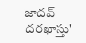జాదవ్ దరఖాస్తు'